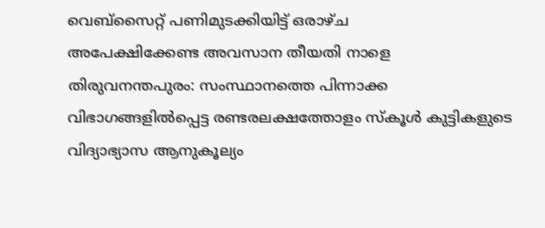വെബ്സൈറ്റ് പണിമുടക്കിയിട്ട് ഒരാഴ്ച
അപേക്ഷിക്കേണ്ട അവസാന തീയതി നാളെ
തിരുവനന്തപുരം: സംസ്ഥാനത്തെ പിന്നാക്ക വിഭാഗങ്ങളിൽപ്പെട്ട രണ്ടരലക്ഷത്തോളം സ്കൂൾ കുട്ടികളുടെ വിദ്യാഭ്യാസ ആനുകൂല്യം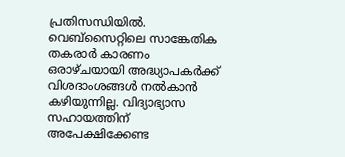പ്രതിസന്ധിയിൽ. വെബ്സൈറ്റിലെ സാങ്കേതിക തകരാർ കാരണം ഒരാഴ്ചയായി അദ്ധ്യാപകർക്ക് വിശദാംശങ്ങൾ നൽകാൻ കഴിയുന്നില്ല. വിദ്യാഭ്യാസ സഹായത്തിന് അപേക്ഷിക്കേണ്ട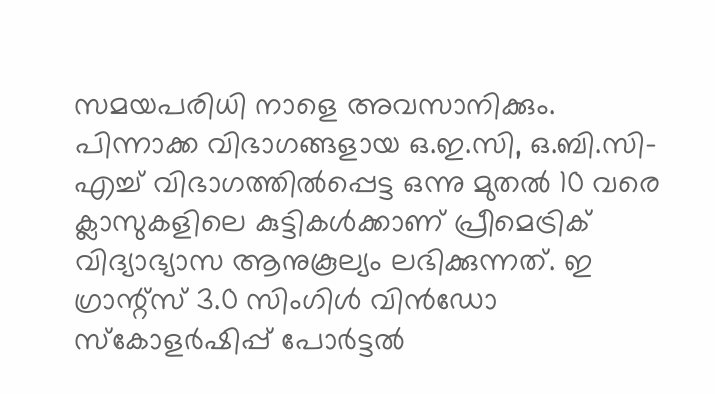സമയപരിധി നാളെ അവസാനിക്കും.
പിന്നാക്ക വിഭാഗങ്ങളായ ഒ.ഇ.സി, ഒ.ബി.സി-എച്ച് വിഭാഗത്തിൽപ്പെട്ട ഒന്നു മുതൽ 10 വരെ ക്ലാസുകളിലെ കുട്ടികൾക്കാണ് പ്രീമെട്രിക് വിദ്യാഭ്യാസ ആനുകൂല്യം ലഭിക്കുന്നത്. ഇ ഗ്രാന്റ്സ് 3.0 സിംഗിൾ വിൻഡോ സ്കോളർഷിപ്പ് പോർട്ടൽ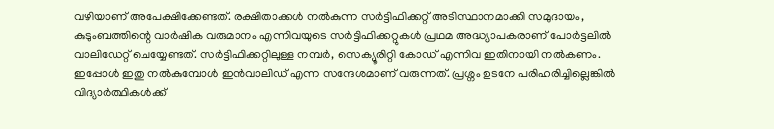വഴിയാണ് അപേക്ഷിക്കേണ്ടത്. രക്ഷിതാക്കൾ നൽകുന്ന സർട്ടിഫിക്കറ്റ് അടിസ്ഥാനമാക്കി സമുദായം, കുടുംബത്തിന്റെ വാർഷിക വരുമാനം എന്നിവയുടെ സർട്ടിഫിക്കറ്റുകൾ പ്രഥമ അദ്ധ്യാപകരാണ് പോർട്ടലിൽ വാലിഡേറ്റ് ചെയ്യേണ്ടത്. സർട്ടിഫിക്കറ്റിലുള്ള നമ്പർ, സെക്യൂരിറ്റി കോഡ് എന്നിവ ഇതിനായി നൽകണം. ഇപ്പോൾ ഇതു നൽകുമ്പോൾ ഇൻവാലിഡ് എന്ന സന്ദേശമാണ് വരുന്നത്. പ്രശ്നം ഉടനേ പരിഹരിച്ചില്ലെങ്കിൽ വിദ്യാർത്ഥികൾക്ക്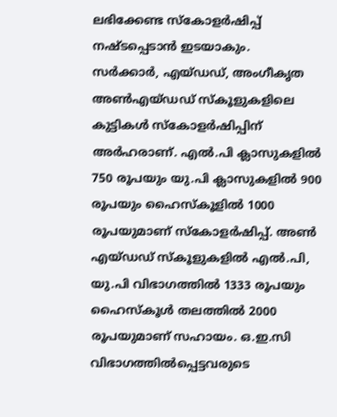ലഭിക്കേണ്ട സ്കോളർഷിപ്പ് നഷ്ടപ്പെടാൻ ഇടയാകും.
സർക്കാർ, എയ്ഡഡ്, അംഗീകൃത അൺഎയ്ഡഡ് സ്കൂളുകളിലെ കുട്ടികൾ സ്കോളർഷിപ്പിന് അർഹരാണ്. എൽ.പി ക്ലാസുകളിൽ 750 രൂപയും യു.പി ക്ലാസുകളിൽ 900 രൂപയും ഹൈസ്കൂളിൽ 1000 രൂപയുമാണ് സ്കോളർഷിപ്പ്. അൺ എയ്ഡഡ് സ്കൂളുകളിൽ എൽ.പി, യു.പി വിഭാഗത്തിൽ 1333 രൂപയും ഹൈസ്കൂൾ തലത്തിൽ 2000 രൂപയുമാണ് സഹായം. ഒ.ഇ.സി വിഭാഗത്തിൽപ്പെട്ടവരുടെ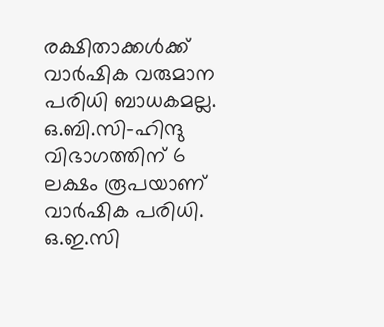രക്ഷിതാക്കൾക്ക് വാർഷിക വരുമാന പരിധി ബാധകമല്ല. ഒ.ബി.സി-ഹിന്ദു വിഭാഗത്തിന് 6 ലക്ഷം രൂപയാണ് വാർഷിക പരിധി. ഒ.ഇ.സി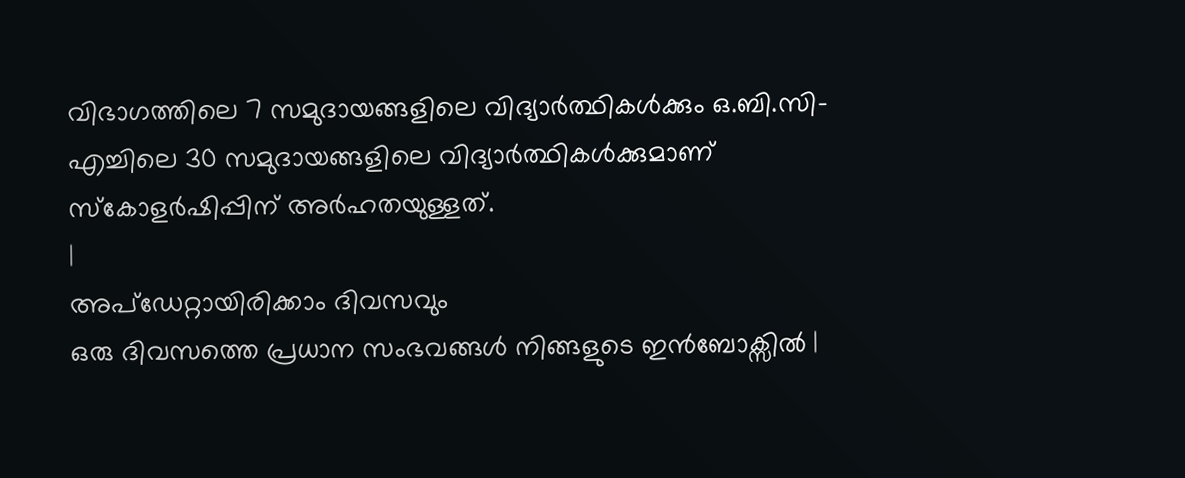വിഭാഗത്തിലെ 7 സമുദായങ്ങളിലെ വിദ്യാർത്ഥികൾക്കും ഒ.ബി.സി-എച്ചിലെ 30 സമുദായങ്ങളിലെ വിദ്യാർത്ഥികൾക്കുമാണ് സ്കോളർഷിപ്പിന് അർഹതയുള്ളത്.
|
അപ്ഡേറ്റായിരിക്കാം ദിവസവും
ഒരു ദിവസത്തെ പ്രധാന സംഭവങ്ങൾ നിങ്ങളുടെ ഇൻബോക്സിൽ |